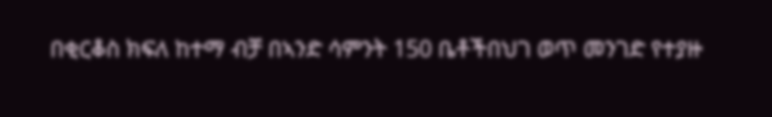በቂርቆስ ክፍለ ከተማ ብቻ በኣንድ ሳምንት 150 ቤቶችበህገ ወጥ መንገድ የተያዙ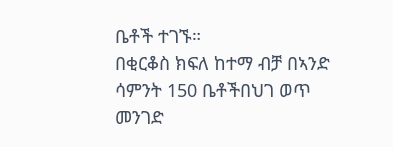ቤቶች ተገኙ።
በቂርቆስ ክፍለ ከተማ ብቻ በኣንድ ሳምንት 150 ቤቶችበህገ ወጥ መንገድ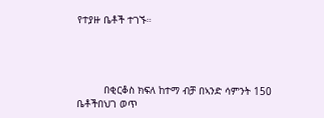የተያዙ ቤቶች ተገኙ።




         በቂርቆስ ክፍለ ከተማ ብቻ በኣንድ ሳምንት 150 ቤቶችበህገ ወጥ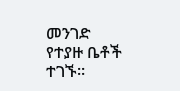መንገድ የተያዙ ቤቶች ተገኙ።